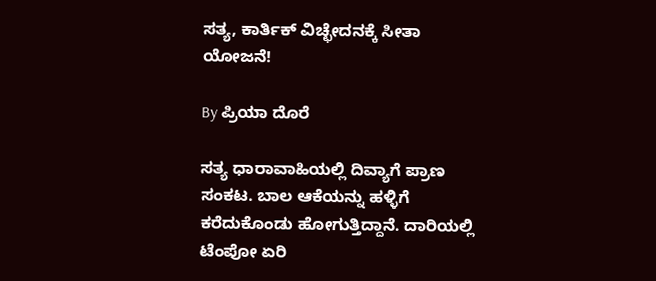ಸತ್ಯ, ಕಾರ್ತಿಕ್ ವಿಚ್ಛೇದನಕ್ಕೆ ಸೀತಾ ಯೋಜನೆ!

By ಪ್ರಿಯಾ ದೊರೆ

ಸತ್ಯ ಧಾರಾವಾಹಿಯಲ್ಲಿ ದಿವ್ಯಾಗೆ ಪ್ರಾಣ ಸಂಕಟ. ಬಾಲ ಆಕೆಯನ್ನು ಹಳ್ಳಿಗೆ ಕರೆದುಕೊಂಡು ಹೋಗುತ್ತಿದ್ದಾನೆ. ದಾರಿಯಲ್ಲಿ ಟೆಂಪೋ ಏರಿ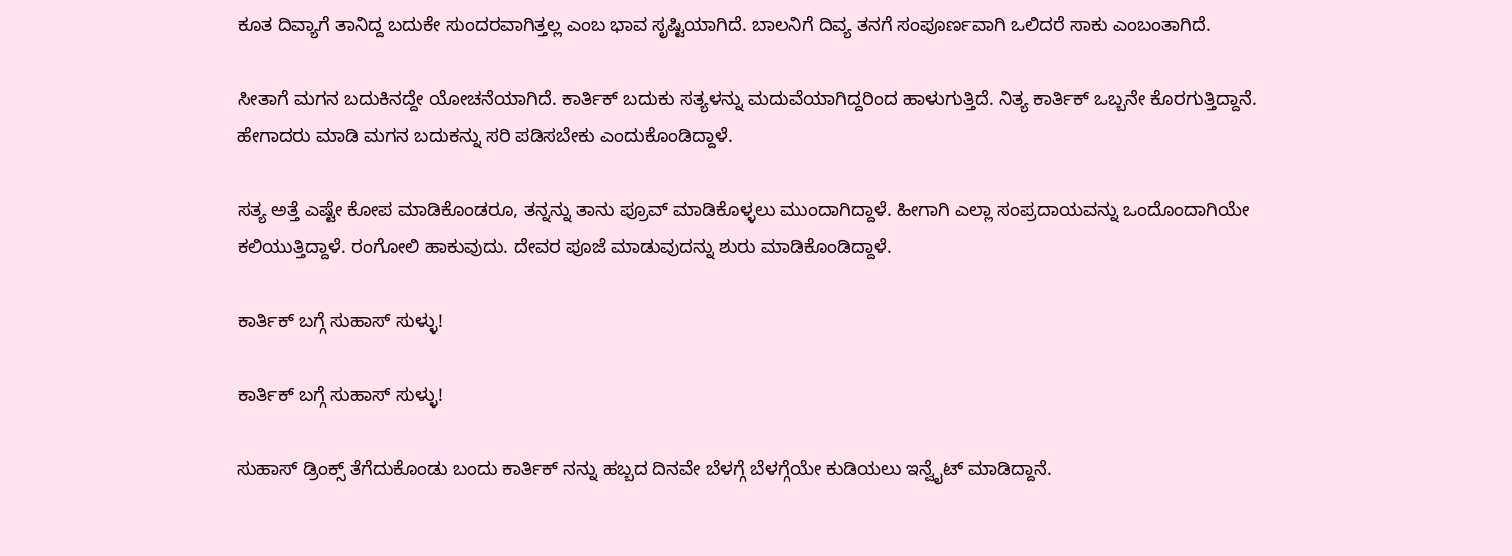ಕೂತ ದಿವ್ಯಾಗೆ ತಾನಿದ್ದ ಬದುಕೇ ಸುಂದರವಾಗಿತ್ತಲ್ಲ ಎಂಬ ಭಾವ ಸೃಷ್ಟಿಯಾಗಿದೆ. ಬಾಲನಿಗೆ ದಿವ್ಯ ತನಗೆ ಸಂಪೂರ್ಣವಾಗಿ ಒಲಿದರೆ ಸಾಕು ಎಂಬಂತಾಗಿದೆ.

ಸೀತಾಗೆ ಮಗನ ಬದುಕಿನದ್ದೇ ಯೋಚನೆಯಾಗಿದೆ. ಕಾರ್ತಿಕ್ ಬದುಕು ಸತ್ಯಳನ್ನು ಮದುವೆಯಾಗಿದ್ದರಿಂದ ಹಾಳುಗುತ್ತಿದೆ. ನಿತ್ಯ ಕಾರ್ತಿಕ್ ಒಬ್ಬನೇ ಕೊರಗುತ್ತಿದ್ದಾನೆ. ಹೇಗಾದರು ಮಾಡಿ ಮಗನ ಬದುಕನ್ನು ಸರಿ ಪಡಿಸಬೇಕು ಎಂದುಕೊಂಡಿದ್ದಾಳೆ.

ಸತ್ಯ ಅತ್ತೆ ಎಷ್ಟೇ ಕೋಪ ಮಾಡಿಕೊಂಡರೂ, ತನ್ನನ್ನು ತಾನು ಪ್ರೂವ್ ಮಾಡಿಕೊಳ್ಳಲು ಮುಂದಾಗಿದ್ದಾಳೆ. ಹೀಗಾಗಿ ಎಲ್ಲಾ ಸಂಪ್ರದಾಯವನ್ನು ಒಂದೊಂದಾಗಿಯೇ ಕಲಿಯುತ್ತಿದ್ದಾಳೆ. ರಂಗೋಲಿ ಹಾಕುವುದು. ದೇವರ ಪೂಜೆ ಮಾಡುವುದನ್ನು ಶುರು ಮಾಡಿಕೊಂಡಿದ್ದಾಳೆ.

ಕಾರ್ತಿಕ್ ಬಗ್ಗೆ ಸುಹಾಸ್ ಸುಳ್ಳು!

ಕಾರ್ತಿಕ್ ಬಗ್ಗೆ ಸುಹಾಸ್ ಸುಳ್ಳು!

ಸುಹಾಸ್ ಡ್ರಿಂಕ್ಸ್ ತೆಗೆದುಕೊಂಡು ಬಂದು ಕಾರ್ತಿಕ್ ನನ್ನು ಹಬ್ಬದ ದಿನವೇ ಬೆಳಗ್ಗೆ ಬೆಳಗ್ಗೆಯೇ ಕುಡಿಯಲು ಇನ್ವೈಟ್ ಮಾಡಿದ್ದಾನೆ.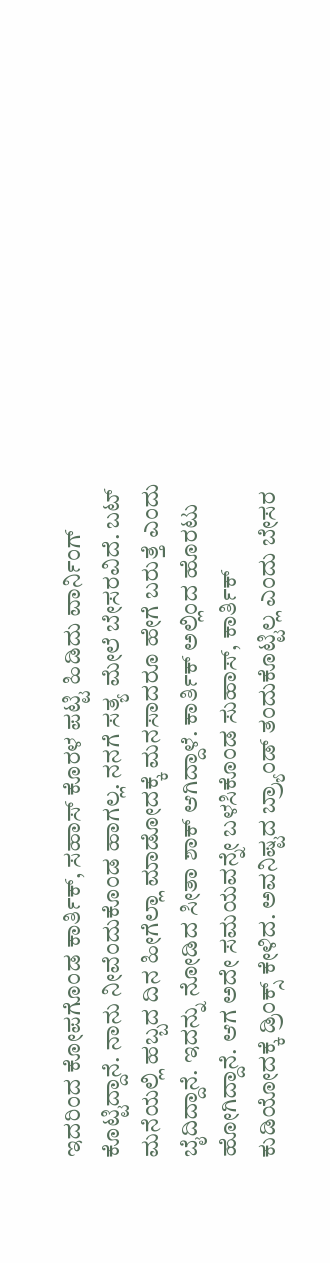ಇದರಿಂದ ಕೋಪಗೊಂಡ ಕಾರ್ತಿಕ್, ಸಹಾಸ್ ಕೊರಳ ಪಟ್ಟಿ ಹಿಡಿದು ವಾರ್ನಿಂಗ್ ಕೊಟ್ಟಿದ್ದಾನೆ. ನಾನು ನೀವೆಂದುಕೊಂಡ ಹಾಗಲ್ಲ. ನನಗೆ ಸತ್ಯ ಮೇಲೆ ಬೇಸರವಿದೆ. ಬಟ್ ಮನೆಯಲ್ಲಿ ಹಬ್ಬದ ದಿನ ಹೀಗೆಲ್ಲಾ ಮಾಡೋದಕ್ಕೆ ಮನಸಾದರೂ ಹೇಗೆ ಬರುತ್ತೆ ಎಂದು ಬೈದಿದ್ದಾನೆ. ಇದನ್ನು ನೋಡಿದ ಸೀತಾ ಶಾಕ್ ಆಗಿದ್ದಾಳೆ. ಕಾರ್ತಿಕ್ ಅಲ್ಲಿಂದ ಹೊರಟು ಹೋಗಿದ್ದಾನೆ. ಆಗ ಅದೇ ಸಮಯವನ್ನೇ ಬಳಸಿಕೊಂಡ ಸುಹಾಸ್, ಕಾರ್ತಿಕ್ ಕುಡಿಯೋದಕ್ಕೆ ಡ್ರಿಂಕ್ಸ್ ಕೇಳಿದ. ಅವನಿಷ್ಟದ ಬ್ರ್ಯಾಂಡ್ ತಂದುಕೊಟ್ಟಿಲ್ಲ ಎಂದು ಬೇಸರ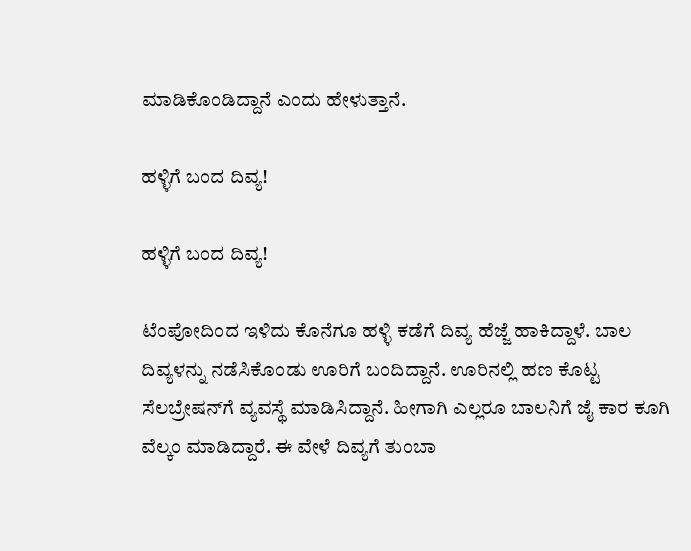ಮಾಡಿಕೊಂಡಿದ್ದಾನೆ ಎಂದು ಹೇಳುತ್ತಾನೆ.

ಹಳ್ಳಿಗೆ ಬಂದ ದಿವ್ಯ!

ಹಳ್ಳಿಗೆ ಬಂದ ದಿವ್ಯ!

ಟೆಂಪೋದಿಂದ ಇಳಿದು ಕೊನೆಗೂ ಹಳ್ಳಿ ಕಡೆಗೆ ದಿವ್ಯ ಹೆಜ್ಜೆ ಹಾಕಿದ್ದಾಳೆ. ಬಾಲ ದಿವ್ಯಳನ್ನು ನಡೆಸಿಕೊಂಡು ಊರಿಗೆ ಬಂದಿದ್ದಾನೆ. ಊರಿನಲ್ಲಿ ಹಣ ಕೊಟ್ಟ ಸೆಲಬ್ರೇಷನ್‌ಗೆ ವ್ಯವಸ್ಥೆ ಮಾಡಿಸಿದ್ದಾನೆ. ಹೀಗಾಗಿ ಎಲ್ಲರೂ ಬಾಲನಿಗೆ ಜೈ ಕಾರ ಕೂಗಿ ವೆಲ್ಕಂ ಮಾಡಿದ್ದಾರೆ. ಈ ವೇಳೆ ದಿವ್ಯಗೆ ತುಂಬಾ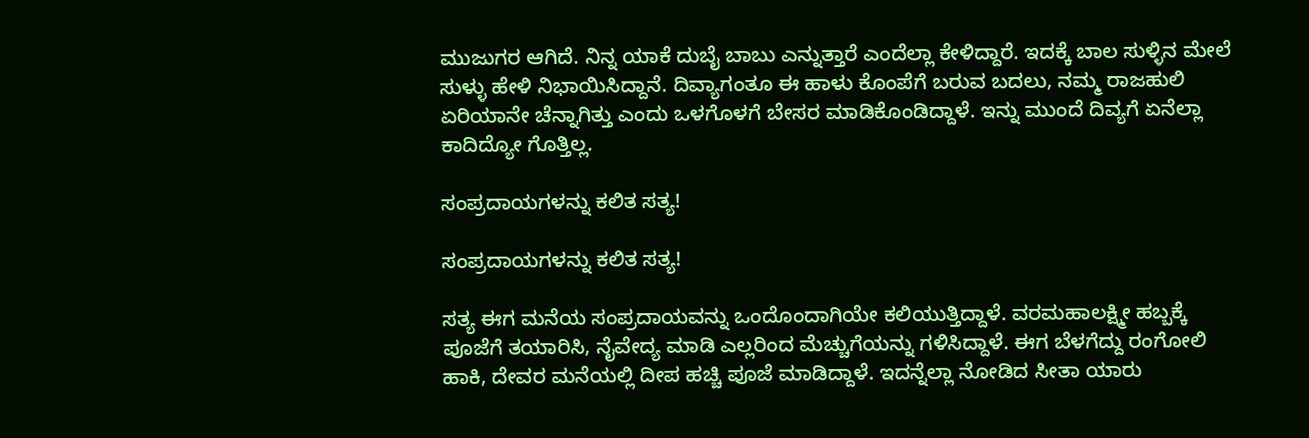ಮುಜುಗರ ಆಗಿದೆ. ನಿನ್ನ ಯಾಕೆ ದುಬೈ ಬಾಬು ಎನ್ನುತ್ತಾರೆ ಎಂದೆಲ್ಲಾ ಕೇಳಿದ್ದಾರೆ. ಇದಕ್ಕೆ ಬಾಲ ಸುಳ್ಳಿನ ಮೇಲೆ ಸುಳ್ಳು ಹೇಳಿ ನಿಭಾಯಿಸಿದ್ದಾನೆ. ದಿವ್ಯಾಗಂತೂ ಈ ಹಾಳು ಕೊಂಪೆಗೆ ಬರುವ ಬದಲು, ನಮ್ಮ ರಾಜಹುಲಿ ಏರಿಯಾನೇ ಚೆನ್ನಾಗಿತ್ತು ಎಂದು ಒಳಗೊಳಗೆ ಬೇಸರ ಮಾಡಿಕೊಂಡಿದ್ದಾಳೆ. ಇನ್ನು ಮುಂದೆ ದಿವ್ಯಗೆ ಏನೆಲ್ಲಾ ಕಾದಿದ್ಯೋ ಗೊತ್ತಿಲ್ಲ.

ಸಂಪ್ರದಾಯಗಳನ್ನು ಕಲಿತ ಸತ್ಯ!

ಸಂಪ್ರದಾಯಗಳನ್ನು ಕಲಿತ ಸತ್ಯ!

ಸತ್ಯ ಈಗ ಮನೆಯ ಸಂಪ್ರದಾಯವನ್ನು ಒಂದೊಂದಾಗಿಯೇ ಕಲಿಯುತ್ತಿದ್ದಾಳೆ. ವರಮಹಾಲಕ್ಷ್ಮೀ ಹಬ್ಬಕ್ಕೆ ಪೂಜೆಗೆ ತಯಾರಿಸಿ, ನೈವೇದ್ಯ ಮಾಡಿ ಎಲ್ಲರಿಂದ ಮೆಚ್ಚುಗೆಯನ್ನು ಗಳಿಸಿದ್ದಾಳೆ. ಈಗ ಬೆಳಗೆದ್ದು ರಂಗೋಲಿ ಹಾಕಿ, ದೇವರ ಮನೆಯಲ್ಲಿ ದೀಪ ಹಚ್ಚಿ ಪೂಜೆ ಮಾಡಿದ್ದಾಳೆ. ಇದನ್ನೆಲ್ಲಾ ನೋಡಿದ ಸೀತಾ ಯಾರು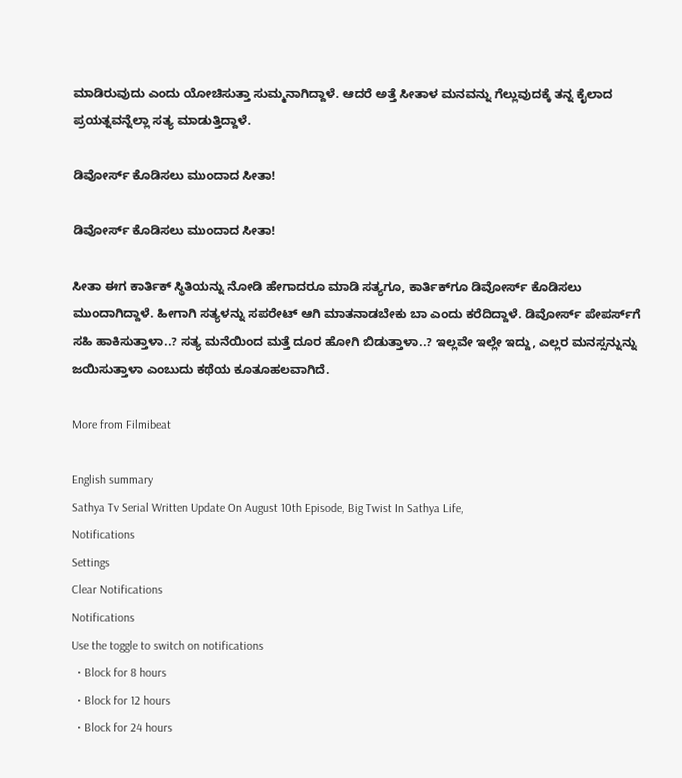ಮಾಡಿರುವುದು ಎಂದು ಯೋಚಿಸುತ್ತಾ ಸುಮ್ಮನಾಗಿದ್ದಾಳೆ. ಆದರೆ ಅತ್ತೆ ಸೀತಾಳ ಮನವನ್ನು ಗೆಲ್ಲುವುದಕ್ಕೆ ತನ್ನ ಕೈಲಾದ ಪ್ರಯತ್ನವನ್ನೆಲ್ಲಾ ಸತ್ಯ ಮಾಡುತ್ತಿದ್ದಾಳೆ.

ಡಿವೋರ್ಸ್ ಕೊಡಿಸಲು ಮುಂದಾದ ಸೀತಾ!

ಡಿವೋರ್ಸ್ ಕೊಡಿಸಲು ಮುಂದಾದ ಸೀತಾ!

ಸೀತಾ ಈಗ ಕಾರ್ತಿಕ್ ಸ್ಥಿತಿಯನ್ನು ನೋಡಿ ಹೇಗಾದರೂ ಮಾಡಿ ಸತ್ಯಗೂ, ಕಾರ್ತಿಕ್‌ಗೂ ಡಿವೋರ್ಸ್ ಕೊಡಿಸಲು ಮುಂದಾಗಿದ್ದಾಳೆ. ಹೀಗಾಗಿ ಸತ್ಯಳನ್ನು ಸಪರೇಟ್ ಆಗಿ ಮಾತನಾಡಬೇಕು ಬಾ ಎಂದು ಕರೆದಿದ್ದಾಳೆ. ಡಿವೋರ್ಸ್ ಪೇಪರ್ಸ್‌ಗೆ ಸಹಿ ಹಾಕಿಸುತ್ತಾಳಾ..? ಸತ್ಯ ಮನೆಯಿಂದ ಮತ್ತೆ ದೂರ ಹೋಗಿ ಬಿಡುತ್ತಾಳಾ..? ಇಲ್ಲವೇ ಇಲ್ಲೇ ಇದ್ದು, ಎಲ್ಲರ ಮನಸ್ಸನ್ನುನ್ನು ಜಯಿಸುತ್ತಾಳಾ ಎಂಬುದು ಕಥೆಯ ಕೂತೂಹಲವಾಗಿದೆ.

More from Filmibeat

English summary
Sathya Tv Serial Written Update On August 10th Episode, Big Twist In Sathya Life,
Notifications
Settings
Clear Notifications
Notifications
Use the toggle to switch on notifications
  • Block for 8 hours
  • Block for 12 hours
  • Block for 24 hours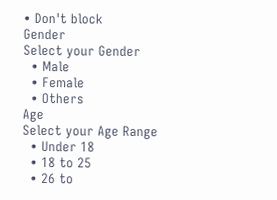• Don't block
Gender
Select your Gender
  • Male
  • Female
  • Others
Age
Select your Age Range
  • Under 18
  • 18 to 25
  • 26 to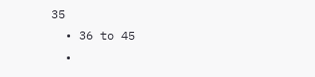35
  • 36 to 45
  •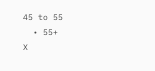45 to 55
  • 55+
X